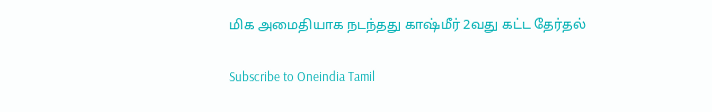மிக அமைதியாக நடந்தது காஷ்மீர் 2வது கட்ட தேர்தல்

Subscribe to Oneindia Tamil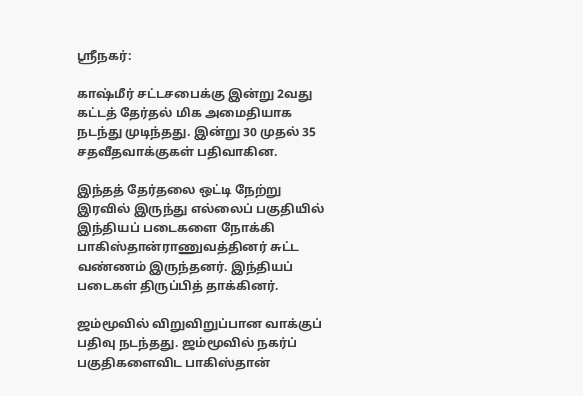ஸ்ரீநகர்:

காஷ்மீர் சட்டசபைக்கு இன்று 2வது கட்டத் தேர்தல் மிக அமைதியாக நடந்து முடிந்தது. இன்று 30 முதல் 35 சதவீதவாக்குகள் பதிவாகின.

இந்தத் தேர்தலை ஒட்டி நேற்று இரவில் இருந்து எல்லைப் பகுதியில் இந்தியப் படைகளை நோக்கி பாகிஸ்தான்ராணுவத்தினர் சுட்ட வண்ணம் இருந்தனர். இந்தியப் படைகள் திருப்பித் தாக்கினர்.

ஜம்மூவில் விறுவிறுப்பான வாக்குப் பதிவு நடந்தது. ஜம்மூவில் நகர்ப் பகுதிகளைவிட பாகிஸ்தான்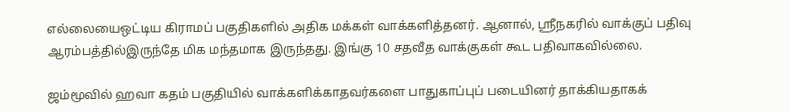எல்லையைஒட்டிய கிராமப் பகுதிகளில் அதிக மக்கள் வாக்களித்தனர். ஆனால், ஸ்ரீநகரில் வாக்குப் பதிவு ஆரம்பத்தில்இருந்தே மிக மந்தமாக இருந்தது. இங்கு 10 சதவீத வாக்குகள் கூட பதிவாகவில்லை.

ஜம்மூவில் ஹவா கதம் பகுதியில் வாக்களிக்காதவர்களை பாதுகாப்புப் படையினர் தாக்கியதாகக்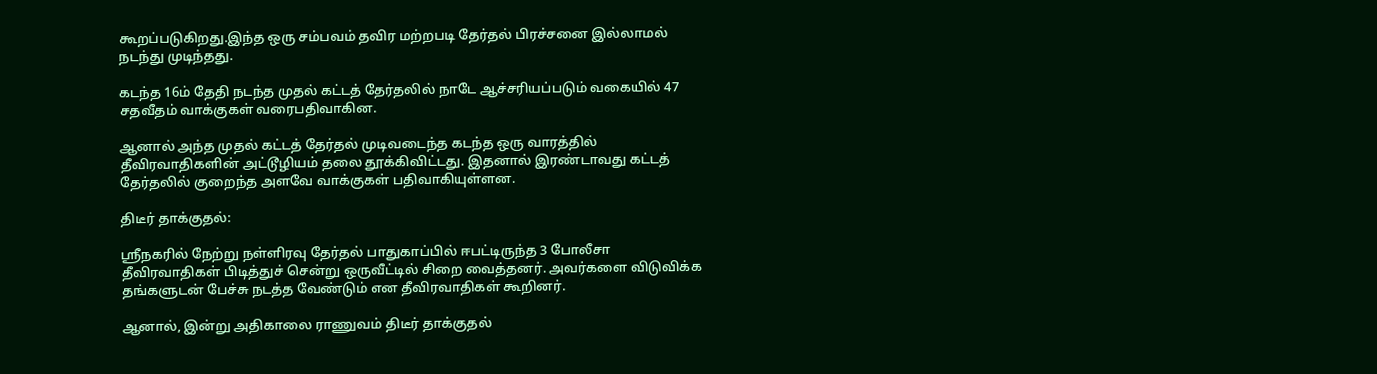கூறப்படுகிறது.இந்த ஒரு சம்பவம் தவிர மற்றபடி தேர்தல் பிரச்சனை இல்லாமல் நடந்து முடிந்தது.

கடந்த 16ம் தேதி நடந்த முதல் கட்டத் தேர்தலில் நாடே ஆச்சரியப்படும் வகையில் 47 சதவீதம் வாக்குகள் வரைபதிவாகின.

ஆனால் அந்த முதல் கட்டத் தேர்தல் முடிவடைந்த கடந்த ஒரு வாரத்தில் தீவிரவாதிகளின் அட்டூழியம் தலை தூக்கிவிட்டது. இதனால் இரண்டாவது கட்டத் தேர்தலில் குறைந்த அளவே வாக்குகள் பதிவாகியுள்ளன.

திடீர் தாக்குதல்:

ஸ்ரீநகரில் நேற்று நள்ளிரவு தேர்தல் பாதுகாப்பில் ஈபட்டிருந்த 3 போலீசா தீவிரவாதிகள் பிடித்துச் சென்று ஒருவீட்டில் சிறை வைத்தனர். அவர்களை விடுவிக்க தங்களுடன் பேச்சு நடத்த வேண்டும் என தீவிரவாதிகள் கூறினர்.

ஆனால், இன்று அதிகாலை ராணுவம் திடீர் தாக்குதல்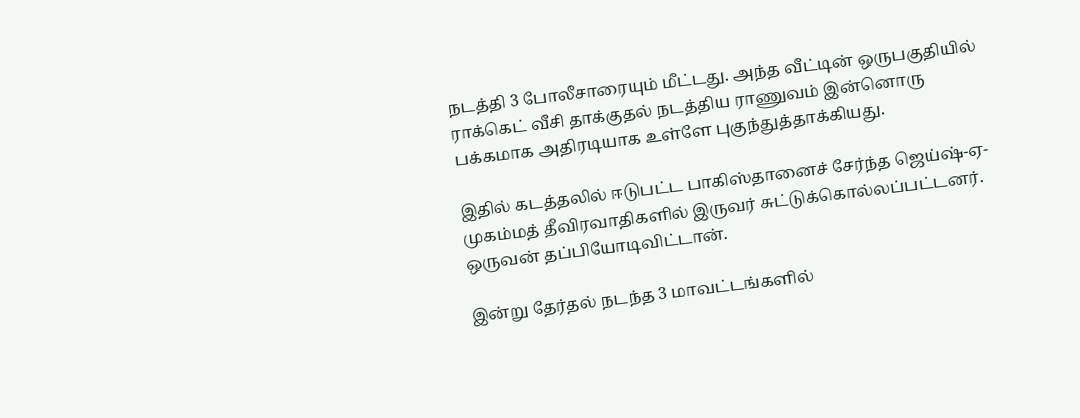நடத்தி 3 போலீசாரையும் மீட்டது. அந்த வீட்டின் ஒருபகுதியில் ராக்கெட் வீசி தாக்குதல் நடத்திய ராணுவம் இன்னொரு பக்கமாக அதிரடியாக உள்ளே புகுந்துத்தாக்கியது.

இதில் கடத்தலில் ஈடுபட்ட பாகிஸ்தானைச் சேர்ந்த ஜெய்ஷ்-ஏ-முகம்மத் தீவிரவாதிகளில் இருவர் சுட்டுக்கொல்லப்பட்டனர். ஒருவன் தப்பியோடிவிட்டான்.

இன்று தேர்தல் நடந்த 3 மாவட்டங்களில்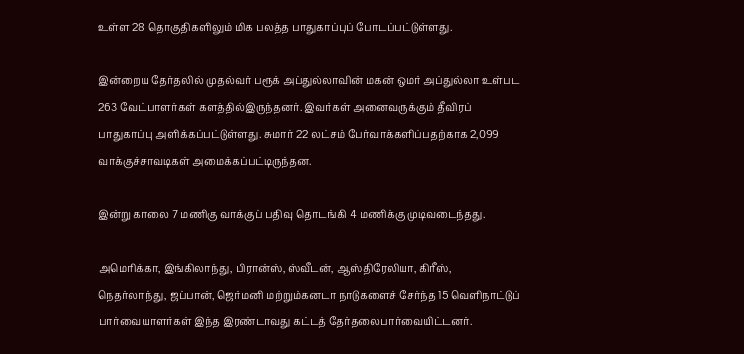உள்ள 28 தொகுதிகளிலும் மிக பலத்த பாதுகாப்புப் போடப்பட்டுள்ளது.

இன்றைய தேர்தலில் முதல்வர் பரூக் அப்துல்லாவின் மகன் ஒமர் அப்துல்லா உள்பட 263 வேட்பாளர்கள் களத்தில்இருந்தனர். இவர்கள் அனைவருக்கும் தீவிரப் பாதுகாப்பு அளிக்கப்பட்டுள்ளது. சுமார் 22 லட்சம் பேர்வாக்களிப்பதற்காக 2,099 வாக்குச்சாவடிகள் அமைக்கப்பட்டிருந்தன.

இன்று காலை 7 மணிகு வாக்குப் பதிவு தொடங்கி 4 மணிக்கு முடிவடைந்தது.

அமெரிக்கா, இங்கிலாந்து, பிரான்ஸ், ஸ்வீடன், ஆஸ்திரேலியா, கிரீஸ், நெதர்லாந்து, ஜப்பான், ஜெர்மனி மற்றும்கனடா நாடுகளைச் சேர்ந்த 15 வெளிநாட்டுப் பார்வையாளர்கள் இந்த இரண்டாவது கட்டத் தேர்தலைபார்வையிட்டனர்.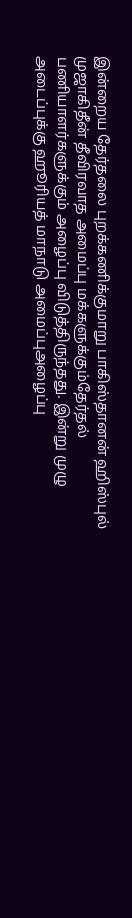இன்றைய தேர்தலை புறக்கணிக்குமாறு பாகிஸ்தானன் ஹிஸ்புல் முஜாகிதீன் தீவிரவாத அமைப்பு மக்களுக்கும்தேர்தல் பணியாளர்களுக்கும் அழைப்பு விடுத்திருந்தது. இன்று முழு அடைப்புக்கு ஹூரியத் மாநாடு அமைப்புஅழைப்பு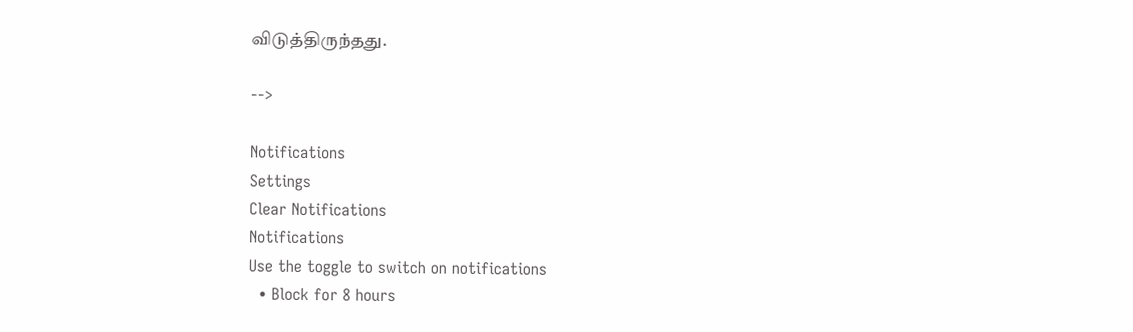விடுத்திருந்தது.

-->

Notifications
Settings
Clear Notifications
Notifications
Use the toggle to switch on notifications
  • Block for 8 hours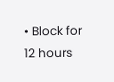• Block for 12 hours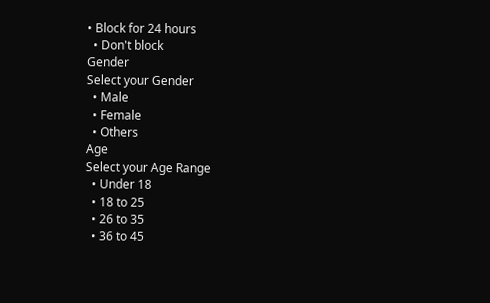• Block for 24 hours
  • Don't block
Gender
Select your Gender
  • Male
  • Female
  • Others
Age
Select your Age Range
  • Under 18
  • 18 to 25
  • 26 to 35
  • 36 to 45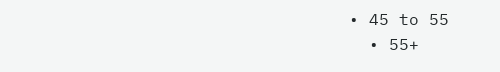• 45 to 55
  • 55+